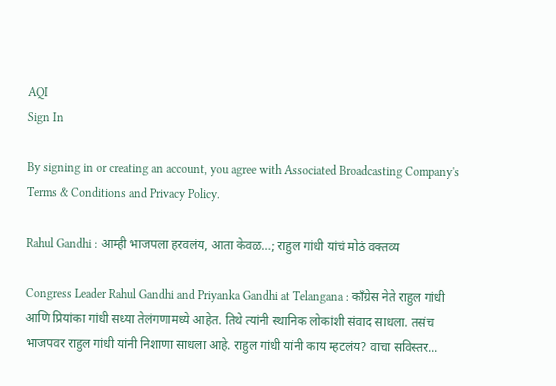AQI
Sign In

By signing in or creating an account, you agree with Associated Broadcasting Company's Terms & Conditions and Privacy Policy.

Rahul Gandhi : आम्ही भाजपला हरवलंय, आता केवळ…; राहुल गांधी यांचं मोठं वक्तव्य

Congress Leader Rahul Gandhi and Priyanka Gandhi at Telangana : काँग्रेस नेते राहुल गांधी आणि प्रियांका गांधी सध्या तेलंगणामध्ये आहेत. तिथे त्यांनी स्थानिक लोकांशी संवाद साधला. तसंच भाजपवर राहुल गांधी यांनी निशाणा साधला आहे. राहुल गांधी यांनी काय म्हटलंय? वाचा सविस्तर...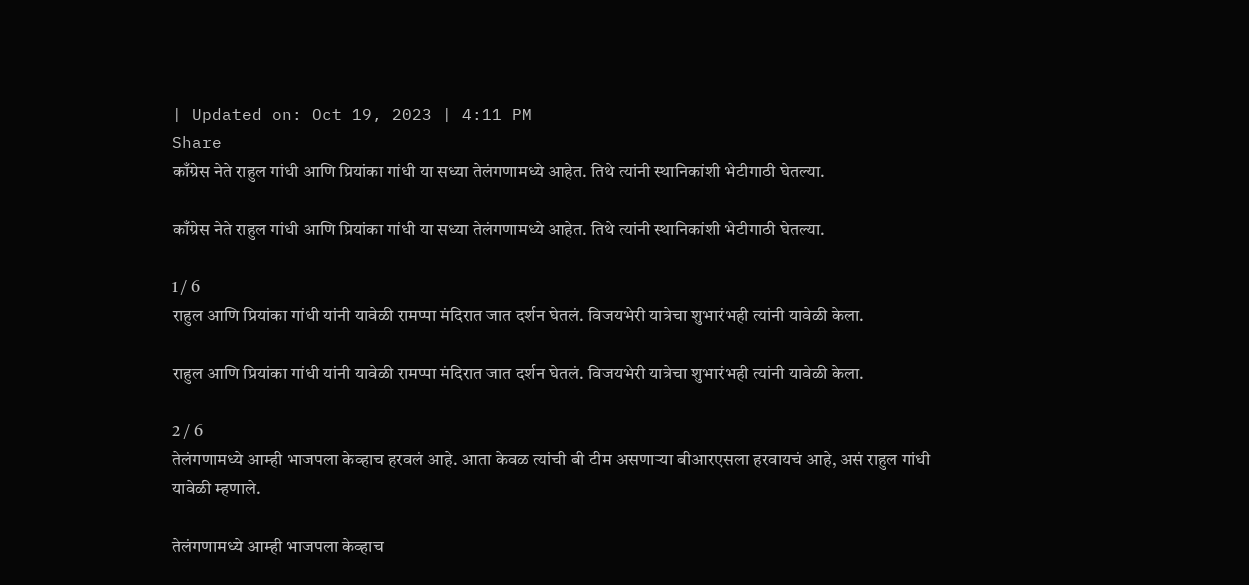| Updated on: Oct 19, 2023 | 4:11 PM
Share
काँग्रेस नेते राहुल गांधी आणि प्रियांका गांधी या सध्या तेलंगणामध्ये आहेत. तिथे त्यांनी स्थानिकांशी भेटीगाठी घेतल्या.

काँग्रेस नेते राहुल गांधी आणि प्रियांका गांधी या सध्या तेलंगणामध्ये आहेत. तिथे त्यांनी स्थानिकांशी भेटीगाठी घेतल्या.

1 / 6
राहुल आणि प्रियांका गांधी यांनी यावेळी रामप्पा मंदिरात जात दर्शन घेतलं. विजयभेरी यात्रेचा शुभारंभही त्यांनी यावेळी केला.

राहुल आणि प्रियांका गांधी यांनी यावेळी रामप्पा मंदिरात जात दर्शन घेतलं. विजयभेरी यात्रेचा शुभारंभही त्यांनी यावेळी केला.

2 / 6
तेलंगणामध्ये आम्ही भाजपला केव्हाच हरवलं आहे. आता केवळ त्यांची बी टीम असणाऱ्या बीआरएसला हरवायचं आहे, असं राहुल गांधी यावेळी म्हणाले.

तेलंगणामध्ये आम्ही भाजपला केव्हाच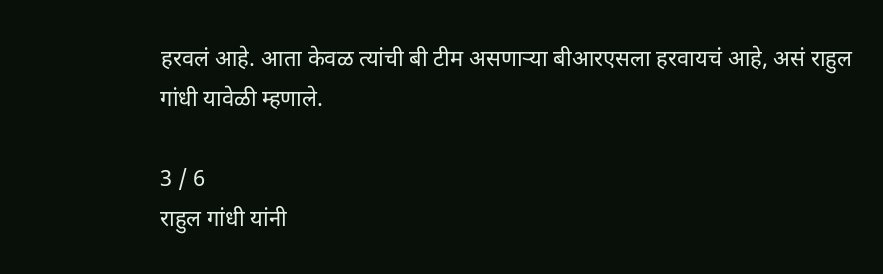हरवलं आहे. आता केवळ त्यांची बी टीम असणाऱ्या बीआरएसला हरवायचं आहे, असं राहुल गांधी यावेळी म्हणाले.

3 / 6
राहुल गांधी यांनी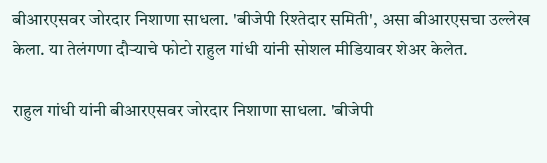बीआरएसवर जोरदार निशाणा साधला. 'बीजेपी रिश्तेदार समिती', असा बीआरएसचा उल्लेख केला. या तेलंगणा दौऱ्याचे फोटो राहुल गांधी यांनी सोशल मीडियावर शेअर केलेत.

राहुल गांधी यांनी बीआरएसवर जोरदार निशाणा साधला. 'बीजेपी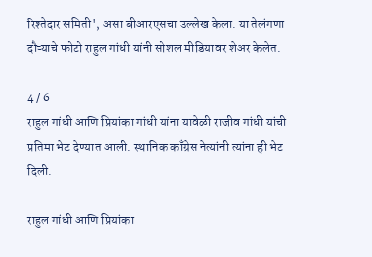रिश्तेदार समिती', असा बीआरएसचा उल्लेख केला. या तेलंगणा दौऱ्याचे फोटो राहुल गांधी यांनी सोशल मीडियावर शेअर केलेत.

4 / 6
राहुल गांधी आणि प्रियांका गांधी यांना यावेळी राजीव गांधी यांची प्रतिमा भेट देण्यात आली. स्थानिक काँग्रेस नेत्यांनी त्यांना ही भेट दिली.

राहुल गांधी आणि प्रियांका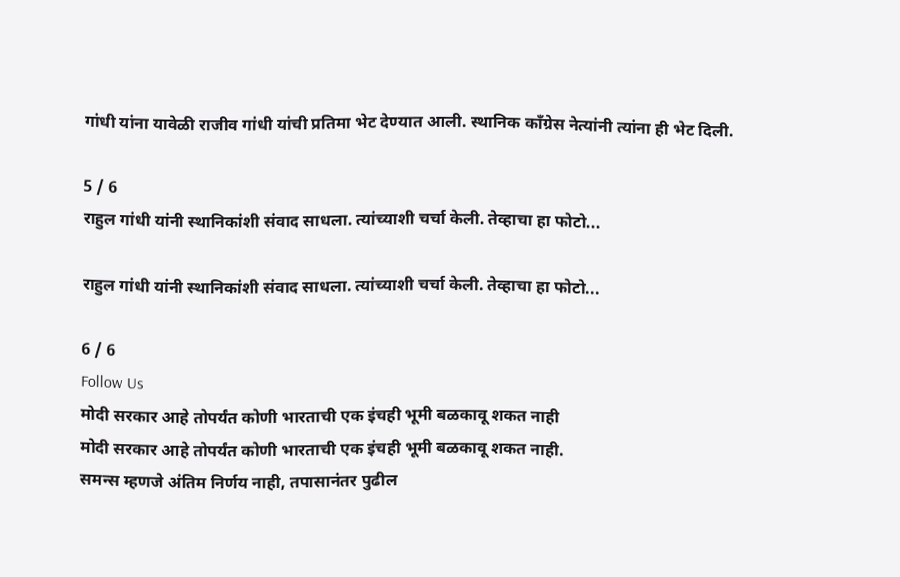गांधी यांना यावेळी राजीव गांधी यांची प्रतिमा भेट देण्यात आली. स्थानिक काँग्रेस नेत्यांनी त्यांना ही भेट दिली.

5 / 6
राहुल गांधी यांनी स्थानिकांशी संवाद साधला. त्यांच्याशी चर्चा केली. तेव्हाचा हा फोटो...

राहुल गांधी यांनी स्थानिकांशी संवाद साधला. त्यांच्याशी चर्चा केली. तेव्हाचा हा फोटो...

6 / 6
Follow Us
मोदी सरकार आहे तोपर्यंत कोणी भारताची एक इंचही भूमी बळकावू शकत नाही
मोदी सरकार आहे तोपर्यंत कोणी भारताची एक इंचही भूमी बळकावू शकत नाही.
समन्स म्हणजे अंतिम निर्णय नाही, तपासानंतर पुढील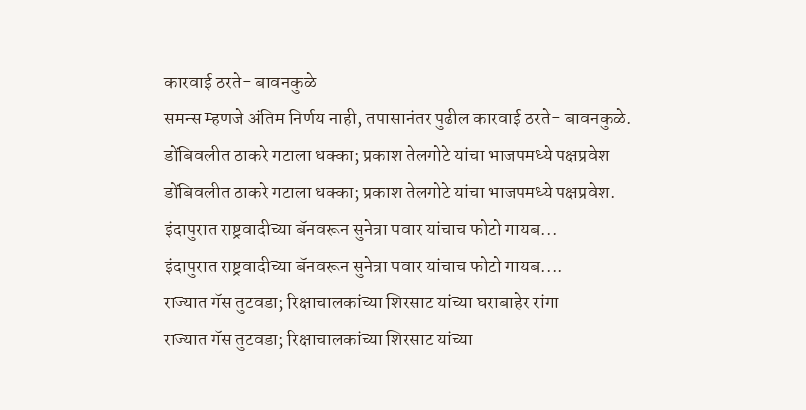कारवाई ठरते- बावनकुळे
समन्स म्हणजे अंतिम निर्णय नाही, तपासानंतर पुढील कारवाई ठरते- बावनकुळे.
डोंबिवलीत ठाकरे गटाला धक्का; प्रकाश तेलगोटे यांचा भाजपमध्ये पक्षप्रवेश
डोंबिवलीत ठाकरे गटाला धक्का; प्रकाश तेलगोटे यांचा भाजपमध्ये पक्षप्रवेश.
इंदापुरात राष्ट्रवादीच्या बॅनवरून सुनेत्रा पवार यांचाच फोटो गायब...
इंदापुरात राष्ट्रवादीच्या बॅनवरून सुनेत्रा पवार यांचाच फोटो गायब....
राज्यात गॅस तुटवडा; रिक्षाचालकांच्या शिरसाट यांच्या घराबाहेर रांगा
राज्यात गॅस तुटवडा; रिक्षाचालकांच्या शिरसाट यांच्या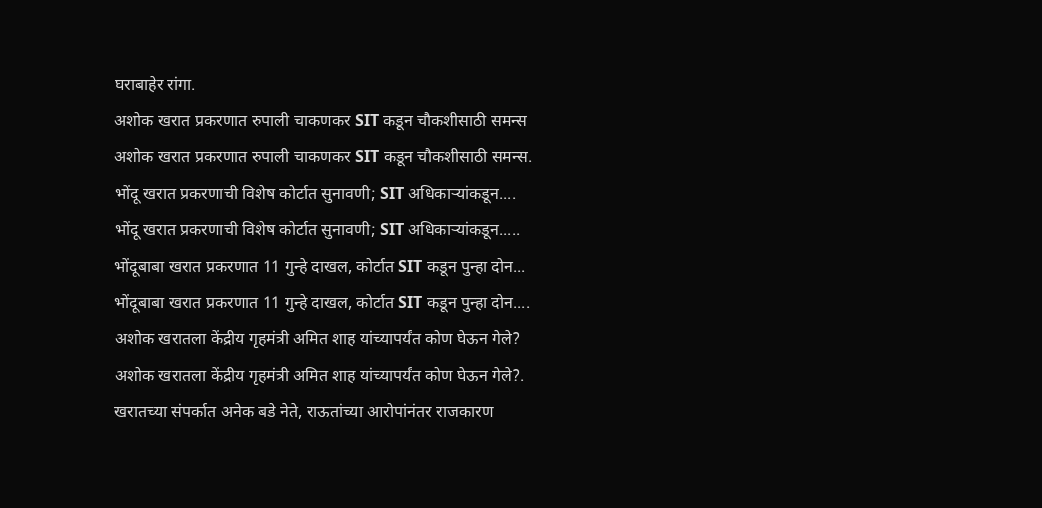घराबाहेर रांगा.
अशोक खरात प्रकरणात रुपाली चाकणकर SIT कडून चौकशीसाठी समन्स
अशोक खरात प्रकरणात रुपाली चाकणकर SIT कडून चौकशीसाठी समन्स.
भोंदू खरात प्रकरणाची विशेष कोर्टात सुनावणी; SIT अधिकाऱ्यांकडून....
भोंदू खरात प्रकरणाची विशेष कोर्टात सुनावणी; SIT अधिकाऱ्यांकडून.....
भोंदूबाबा खरात प्रकरणात 11 गुन्हे दाखल, कोर्टात SIT कडून पुन्हा दोन...
भोंदूबाबा खरात प्रकरणात 11 गुन्हे दाखल, कोर्टात SIT कडून पुन्हा दोन....
अशोक खरातला केंद्रीय गृहमंत्री अमित शाह यांच्यापर्यंत कोण घेऊन गेले?
अशोक खरातला केंद्रीय गृहमंत्री अमित शाह यांच्यापर्यंत कोण घेऊन गेले?.
खरातच्या संपर्कात अनेक बडे नेते, राऊतांच्या आरोपांनंतर राजकारण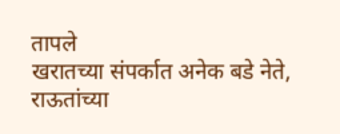तापले
खरातच्या संपर्कात अनेक बडे नेते, राऊतांच्या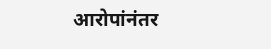आरोपांनंतर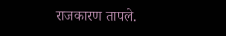राजकारण तापले.